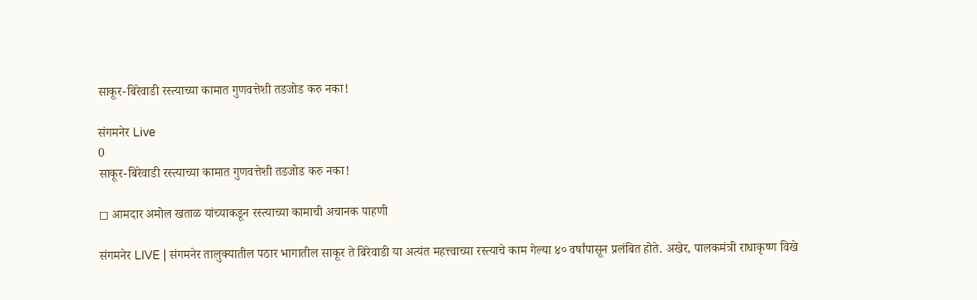साकूर-बिरेवाडी रस्त्याच्या कामात गुणवत्तेशी तडजोड करु नका!

संगमनेर Live
0
साकूर-बिरेवाडी रस्त्याच्या कामात गुणवत्तेशी तडजोड करु नका!

◻ आमदार अमोल खताळ यांच्याकडून रस्त्याच्या कामाची अचानक पाहणी

संगमनेर LIVE | संगमनेर तालुक्यातील पठार भागातील साकूर ते बिरेवाडी या अत्यंत महत्त्वाच्या रस्त्याचे काम गेल्या ४० वर्षांपासून प्रलंबित होते. अखेर, पालकमंत्री राधाकृष्ण विखे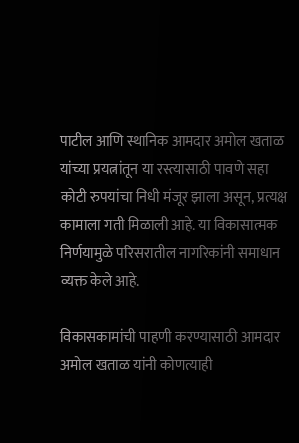पाटील आणि स्थानिक आमदार अमोल खताळ यांच्या प्रयत्नांतून या रस्त्यासाठी पावणे सहा कोटी रुपयांचा निधी मंजूर झाला असून, प्रत्यक्ष कामाला गती मिळाली आहे. या विकासात्मक निर्णयामुळे परिसरातील नागरिकांनी समाधान व्यक्त केले आहे.

विकासकामांची पाहणी करण्यासाठी आमदार अमोल खताळ यांनी कोणत्याही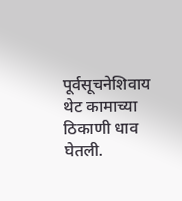पूर्वसूचनेशिवाय थेट कामाच्या ठिकाणी धाव घेतली.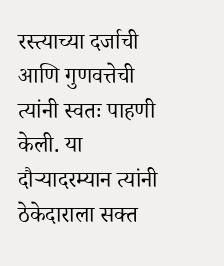रस्त्याच्या दर्जाची आणि गुणवत्तेची त्यांनी स्वतः पाहणी केली. या दौऱ्यादरम्यान त्यांनी ठेकेदाराला सक्त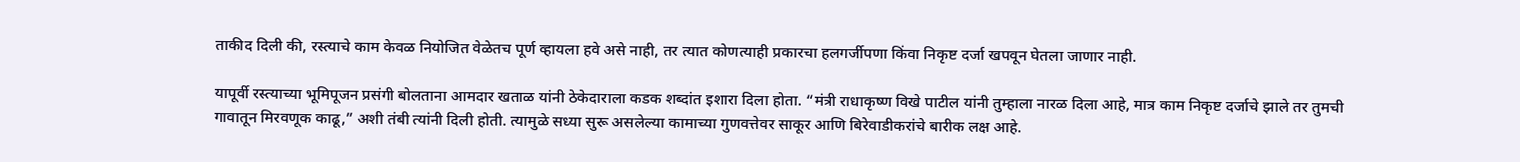ताकीद दिली की, रस्त्याचे काम केवळ नियोजित वेळेतच पूर्ण व्हायला हवे असे नाही, तर त्यात कोणत्याही प्रकारचा हलगर्जीपणा किंवा निकृष्ट दर्जा खपवून घेतला जाणार नाही.

यापूर्वी रस्त्याच्या भूमिपूजन प्रसंगी बोलताना आमदार खताळ यांनी ठेकेदाराला कडक शब्दांत इशारा दिला होता. “मंत्री राधाकृष्ण विखे पाटील यांनी तुम्हाला नारळ दिला आहे, मात्र काम निकृष्ट दर्जाचे झाले तर तुमची गावातून मिरवणूक काढू,” अशी तंबी त्यांनी दिली होती. त्यामुळे सध्या सुरू असलेल्या कामाच्या गुणवत्तेवर साकूर आणि बिरेवाडीकरांचे बारीक लक्ष आहे.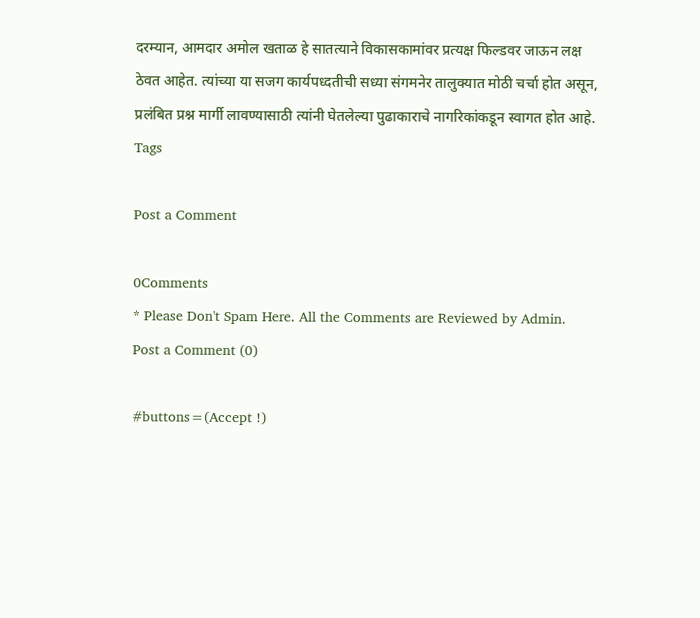दरम्यान, आमदार अमोल खताळ हे सातत्याने विकासकामांवर प्रत्यक्ष फिल्डवर जाऊन लक्ष ठेवत आहेत. त्यांच्या या सजग कार्यपध्दतीची सध्या संगमनेर तालुक्यात मोठी चर्चा होत असून, प्रलंबित प्रश्न मार्गी लावण्यासाठी त्यांनी घेतलेल्या पुढाकाराचे नागरिकांकडून स्वागत होत आहे.
Tags

Post a Comment

0Comments
* Please Don't Spam Here. All the Comments are Reviewed by Admin.
Post a Comment (0)

#buttons=(Accept !)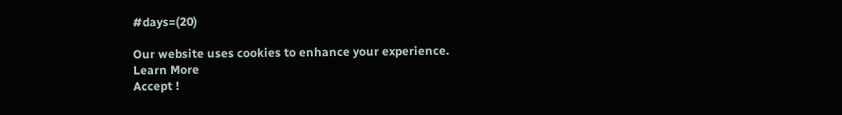#days=(20)

Our website uses cookies to enhance your experience. Learn More
Accept !